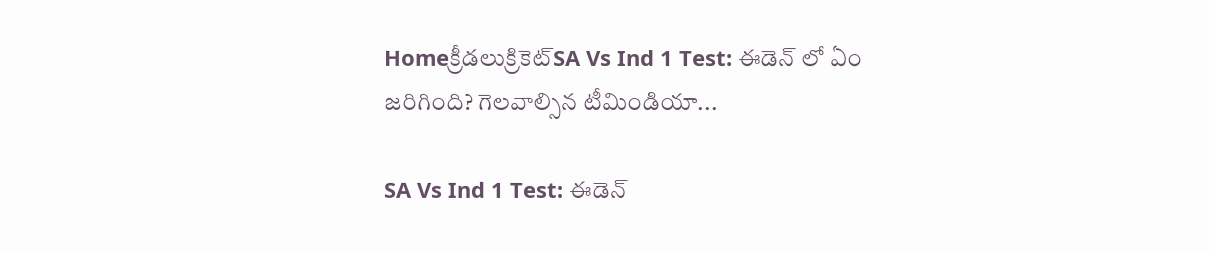Homeక్రీడలుక్రికెట్‌SA Vs Ind 1 Test: ఈడెన్ లో ఏం జరిగింది? గెలవాల్సిన టీమిండియా...

SA Vs Ind 1 Test: ఈడెన్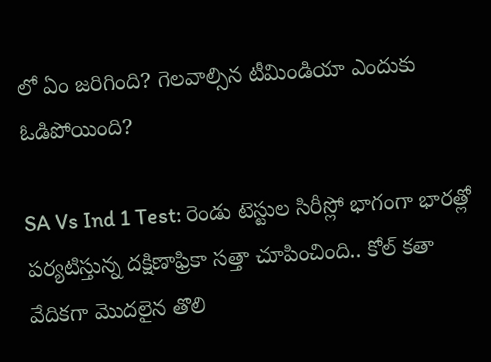లో ఏం జరిగింది? గెలవాల్సిన టీమిండియా ఎందుకు ఓడిపోయింది?

SA Vs Ind 1 Test: రెండు టెస్టుల సిరీస్లో భాగంగా భారత్లో పర్యటిస్తున్న దక్షిణాఫ్రికా సత్తా చూపించింది.. కోల్ కతా వేదికగా మొదలైన తొలి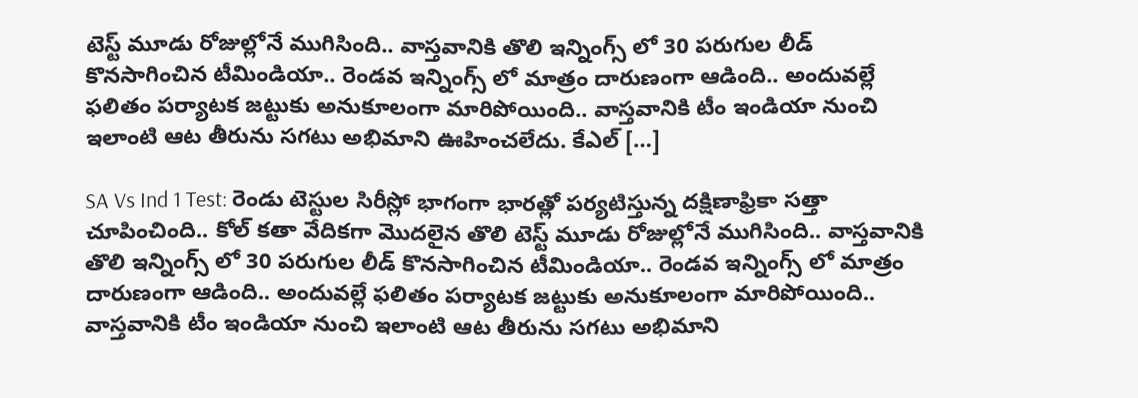టెస్ట్ మూడు రోజుల్లోనే ముగిసింది.. వాస్తవానికి తొలి ఇన్నింగ్స్ లో 30 పరుగుల లీడ్ కొనసాగించిన టీమిండియా.. రెండవ ఇన్నింగ్స్ లో మాత్రం దారుణంగా ఆడింది.. అందువల్లే ఫలితం పర్యాటక జట్టుకు అనుకూలంగా మారిపోయింది.. వాస్తవానికి టీం ఇండియా నుంచి ఇలాంటి ఆట తీరును సగటు అభిమాని ఊహించలేదు. కేఎల్ […]

SA Vs Ind 1 Test: రెండు టెస్టుల సిరీస్లో భాగంగా భారత్లో పర్యటిస్తున్న దక్షిణాఫ్రికా సత్తా చూపించింది.. కోల్ కతా వేదికగా మొదలైన తొలి టెస్ట్ మూడు రోజుల్లోనే ముగిసింది.. వాస్తవానికి తొలి ఇన్నింగ్స్ లో 30 పరుగుల లీడ్ కొనసాగించిన టీమిండియా.. రెండవ ఇన్నింగ్స్ లో మాత్రం దారుణంగా ఆడింది.. అందువల్లే ఫలితం పర్యాటక జట్టుకు అనుకూలంగా మారిపోయింది.. వాస్తవానికి టీం ఇండియా నుంచి ఇలాంటి ఆట తీరును సగటు అభిమాని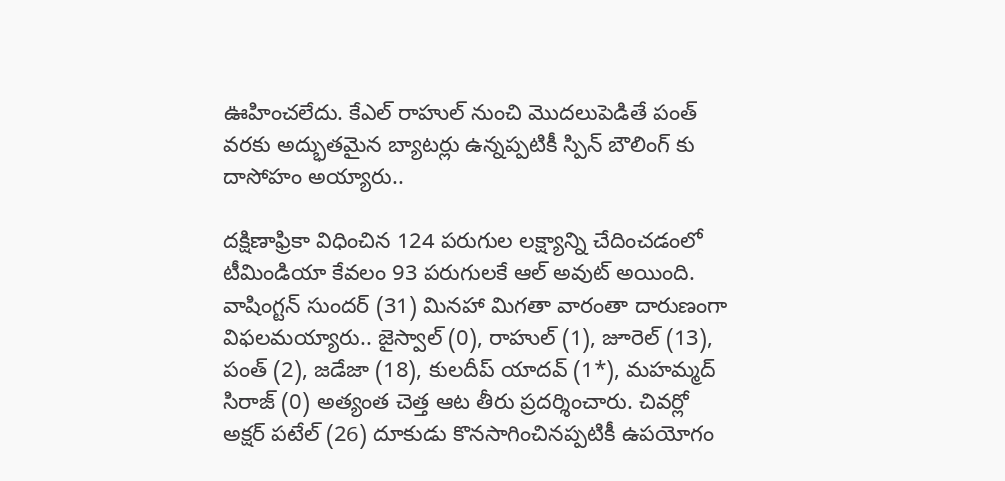ఊహించలేదు. కేఎల్ రాహుల్ నుంచి మొదలుపెడితే పంత్ వరకు అద్భుతమైన బ్యాటర్లు ఉన్నప్పటికీ స్పిన్ బౌలింగ్ కు దాసోహం అయ్యారు..

దక్షిణాఫ్రికా విధించిన 124 పరుగుల లక్ష్యాన్ని చేదించడంలో టీమిండియా కేవలం 93 పరుగులకే ఆల్ అవుట్ అయింది. వాషింగ్టన్ సుందర్ (31) మినహా మిగతా వారంతా దారుణంగా విఫలమయ్యారు.. జైస్వాల్ (0), రాహుల్ (1), జూరెల్ (13), పంత్ (2), జడేజా (18), కులదీప్ యాదవ్ (1*), మహమ్మద్ సిరాజ్ (0) అత్యంత చెత్త ఆట తీరు ప్రదర్శించారు. చివర్లో అక్షర్ పటేల్ (26) దూకుడు కొనసాగించినప్పటికీ ఉపయోగం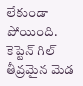లేకుండా పోయింది. కెప్టెన్ గిల్ తీవ్రమైన మెడ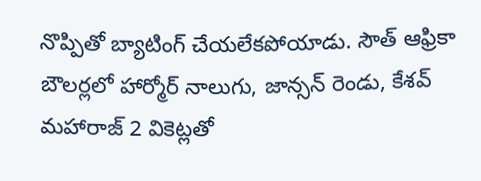నొప్పితో బ్యాటింగ్ చేయలేకపోయాడు. సౌత్ ఆఫ్రికా బౌలర్లలో హార్మోర్ నాలుగు, జాన్సన్ రెండు, కేశవ్ మహారాజ్ 2 వికెట్లతో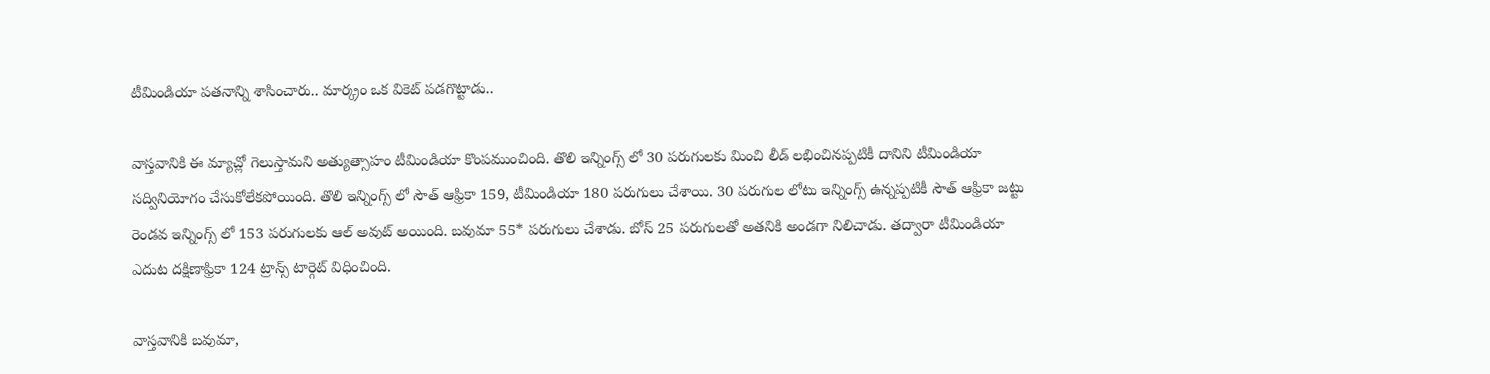టీమిండియా పతనాన్ని శాసించారు.. మార్క్రం ఒక వికెట్ పడగొట్టాడు..

వాస్తవానికి ఈ మ్యాచ్లో గెలుస్తామని అత్యుత్సాహం టీమిండియా కొంపముంచింది. తొలి ఇన్నింగ్స్ లో 30 పరుగులకు మించి లీడ్ లభించినప్పటికీ దానిని టీమిండియా సద్వినియోగం చేసుకోలేకపోయింది. తొలి ఇన్నింగ్స్ లో సౌత్ ఆఫ్రికా 159, టీమిండియా 180 పరుగులు చేశాయి. 30 పరుగుల లోటు ఇన్నింగ్స్ ఉన్నప్పటికీ సౌత్ ఆఫ్రికా జట్టు రెండవ ఇన్నింగ్స్ లో 153 పరుగులకు ఆల్ అవుట్ అయింది. బవుమా 55* పరుగులు చేశాడు. బోస్ 25 పరుగులతో అతనికి అండగా నిలిచాడు. తద్వారా టీమిండియా ఎదుట దక్షిణాఫ్రికా 124 ట్రాన్స్ టార్గెట్ విధించింది.

వాస్తవానికి బవుమా,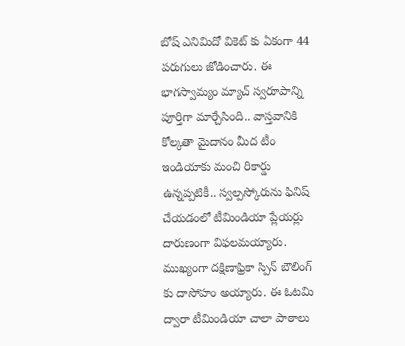బోష్ ఎనిమిదో వికెట్ కు ఏకంగా 44 పరుగులు జోడించారు. ఈ భాగస్వామ్యం మ్యాచ్ స్వరూపాన్ని పూర్తిగా మార్చేసింది.. వాస్తవానికి కోల్కతా మైదానం మీద టీం ఇండియాకు మంచి రికార్డు ఉన్నప్పటికీ.. స్వల్పస్కోరును ఫినిష్ చేయడంలో టీమిండియా ప్లేయర్లు దారుణంగా విఫలమయ్యారు. ముఖ్యంగా దక్షిణాఫ్రికా స్పిన్ బౌలింగ్ కు దాసోహం అయ్యారు. ఈ ఓటమి ద్వారా టీమిండియా చాలా పాఠాలు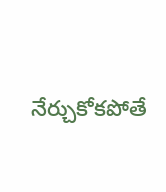నేర్చుకోకపోతే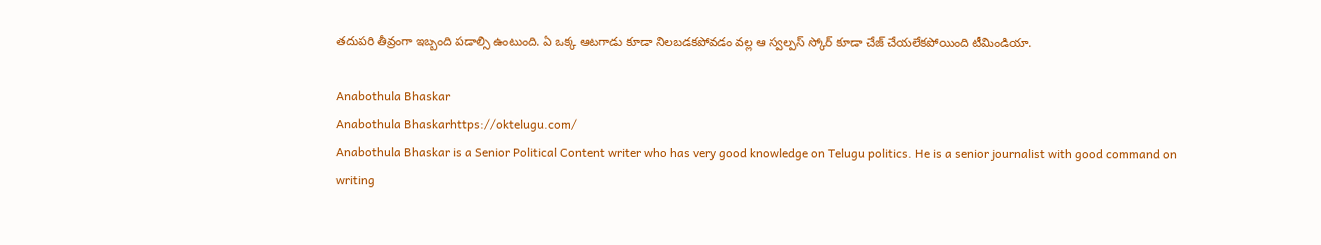తదుపరి తీవ్రంగా ఇబ్బంది పడాల్సి ఉంటుంది. ఏ ఒక్క ఆటగాడు కూడా నిలబడకపోవడం వల్ల ఆ స్వల్పస్ స్కోర్ కూడా చేజ్ చేయలేకపోయింది టీమిండియా.

Anabothula Bhaskar
Anabothula Bhaskarhttps://oktelugu.com/
Anabothula Bhaskar is a Senior Political Content writer who has very good knowledge on Telugu politics. He is a senior journalist with good command on writing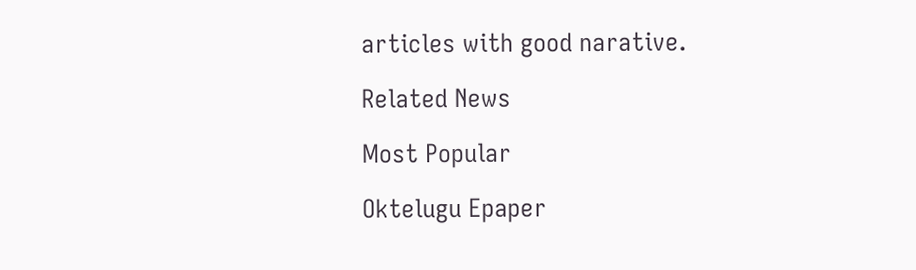articles with good narative.

Related News

Most Popular

Oktelugu Epaper